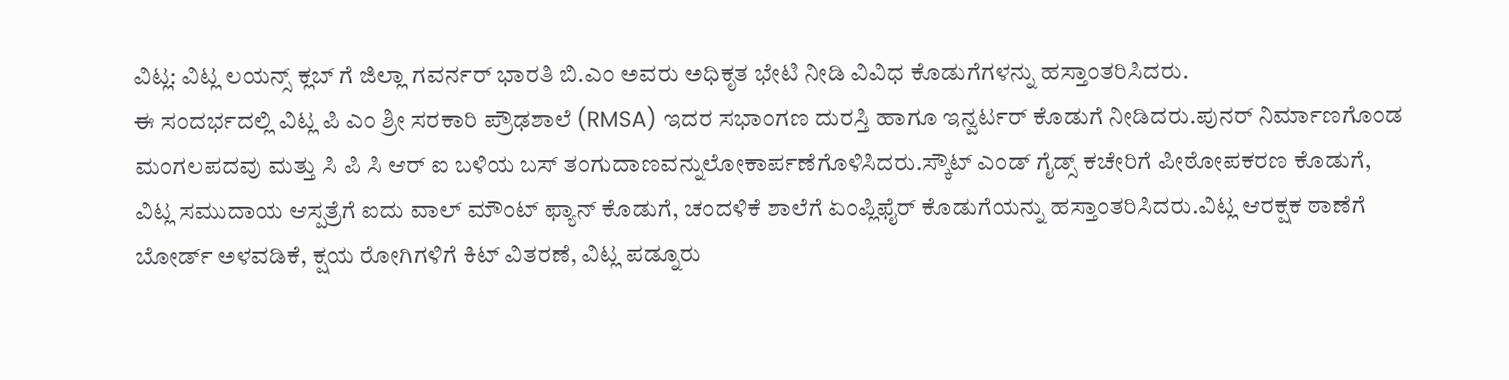ವಿಟ್ಲ: ವಿಟ್ಲ ಲಯನ್ಸ್ ಕ್ಲಬ್ ಗೆ ಜಿಲ್ಲಾ ಗವರ್ನರ್ ಭಾರತಿ ಬಿ.ಎಂ ಅವರು ಅಧಿಕೃತ ಭೇಟಿ ನೀಡಿ ವಿವಿಧ ಕೊಡುಗೆಗಳನ್ನು ಹಸ್ತಾಂತರಿಸಿದರು.
ಈ ಸಂದರ್ಭದಲ್ಲಿ ವಿಟ್ಲ ಪಿ ಎಂ ಶ್ರೀ ಸರಕಾರಿ ಪ್ರೌಢಶಾಲೆ (RMSA) ಇದರ ಸಭಾಂಗಣ ದುರಸ್ತಿ ಹಾಗೂ ಇನ್ವರ್ಟರ್ ಕೊಡುಗೆ ನೀಡಿದರು.ಪುನರ್ ನಿರ್ಮಾಣಗೊಂಡ ಮಂಗಲಪದವು ಮತ್ತು ಸಿ ಪಿ ಸಿ ಆರ್ ಐ ಬಳಿಯ ಬಸ್ ತಂಗುದಾಣವನ್ನುಲೋಕಾರ್ಪಣೆಗೊಳಿಸಿದರು.ಸ್ಕೌಟ್ ಎಂಡ್ ಗೈಡ್ಸ್ ಕಚೇರಿಗೆ ಪೀಠೋಪಕರಣ ಕೊಡುಗೆ, ವಿಟ್ಲ ಸಮುದಾಯ ಆಸ್ಪತ್ರೆಗೆ ಐದು ವಾಲ್ ಮೌಂಟ್ ಫ್ಯಾನ್ ಕೊಡುಗೆ, ಚಂದಳಿಕೆ ಶಾಲೆಗೆ ಏಂಪ್ಲಿಫೈರ್ ಕೊಡುಗೆಯನ್ನು ಹಸ್ತಾಂತರಿಸಿದರು.ವಿಟ್ಲ ಆರಕ್ಷಕ ಠಾಣೆಗೆ ಬೋರ್ಡ್ ಅಳವಡಿಕೆ, ಕ್ಷಯ ರೋಗಿಗಳಿಗೆ ಕಿಟ್ ವಿತರಣೆ, ವಿಟ್ಲ ಪಡ್ನೂರು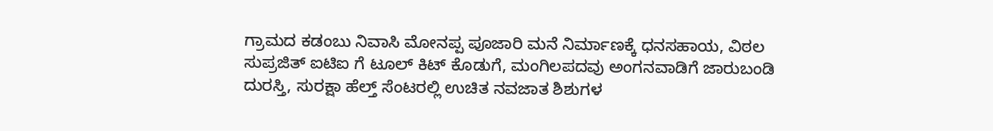ಗ್ರಾಮದ ಕಡಂಬು ನಿವಾಸಿ ಮೋನಪ್ಪ ಪೂಜಾರಿ ಮನೆ ನಿರ್ಮಾಣಕ್ಕೆ ಧನಸಹಾಯ, ವಿಠಲ ಸುಪ್ರಜಿತ್ ಐಟಿಐ ಗೆ ಟೂಲ್ ಕಿಟ್ ಕೊಡುಗೆ, ಮಂಗಿಲಪದವು ಅಂಗನವಾಡಿಗೆ ಜಾರುಬಂಡಿ ದುರಸ್ತಿ, ಸುರಕ್ಷಾ ಹೆಲ್ತ್ ಸೆಂಟರಲ್ಲಿ ಉಚಿತ ನವಜಾತ ಶಿಶುಗಳ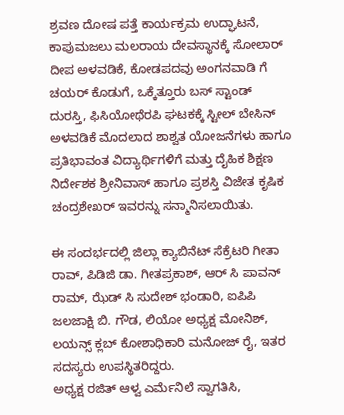ಶ್ರವಣ ದೋಷ ಪತ್ತೆ ಕಾರ್ಯಕ್ರಮ ಉದ್ಘಾಟನೆ, ಕಾಪುಮಜಲು ಮಲರಾಯ ದೇವಸ್ಥಾನಕ್ಕೆ ಸೋಲಾರ್ ದೀಪ ಅಳವಡಿಕೆ, ಕೋಡಪದವು ಅಂಗನವಾಡಿ ಗೆ ಚಯರ್ ಕೊಡುಗೆ, ಒಕ್ಕೆತ್ತೂರು ಬಸ್ ಸ್ಟಾಂಡ್ ದುರಸ್ತಿ, ಫಿಸಿಯೋಥೆರಪಿ ಘಟಕಕ್ಕೆ ಸ್ಟೀಲ್ ಬೇಸಿನ್ ಅಳವಡಿಕೆ ಮೊದಲಾದ ಶಾಶ್ವತ ಯೋಜನೆಗಳು ಹಾಗೂ ಪ್ರತಿಭಾವಂತ ವಿದ್ಯಾರ್ಥಿಗಳಿಗೆ ಮತ್ತು ದೈಹಿಕ ಶಿಕ್ಷಣ ನಿರ್ದೇಶಕ ಶ್ರೀನಿವಾಸ್ ಹಾಗೂ ಪ್ರಶಸ್ತಿ ವಿಜೇತ ಕೃಷಿಕ ಚಂದ್ರಶೇಖರ್ ಇವರನ್ನು ಸನ್ಮಾನಿಸಲಾಯಿತು.

ಈ ಸಂದರ್ಭದಲ್ಲಿ ಜಿಲ್ಲಾ ಕ್ಯಾಬಿನೆಟ್ ಸೆಕ್ರೆಟರಿ ಗೀತಾ ರಾವ್, ಪಿಡಿಜಿ ಡಾ. ಗೀತಪ್ರಕಾಶ್, ಆರ್ ಸಿ ಪಾವನ್ ರಾಮ್, ಝೆಡ್ ಸಿ ಸುದೇಶ್ ಭಂಡಾರಿ, ಐಪಿಪಿ ಜಲಜಾಕ್ಷಿ ಬಿ. ಗೌಡ, ಲಿಯೋ ಅಧ್ಯಕ್ಷ ಮೋನಿಶ್, ಲಯನ್ಸ್ ಕ್ಲಬ್ ಕೋಶಾಧಿಕಾರಿ ಮನೋಜ್ ರೈ, ಇತರ ಸದಸ್ಯರು ಉಪಸ್ಥಿತರಿದ್ದರು.
ಅಧ್ಯಕ್ಷ ರಜಿತ್ ಆಳ್ವ ಎರ್ಮೆನಿಲೆ ಸ್ವಾಗತಿಸಿ,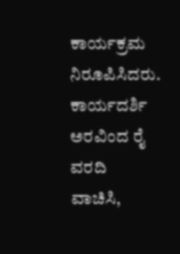ಕಾರ್ಯಕ್ರಮ ನಿರೂಪಿಸಿದರು. ಕಾರ್ಯದರ್ಶಿ ಅರವಿಂದ ರೈ ವರದಿ ವಾಚಿಸಿ,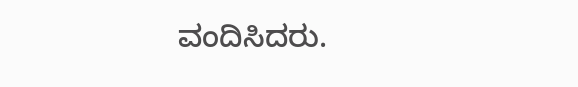ವಂದಿಸಿದರು.